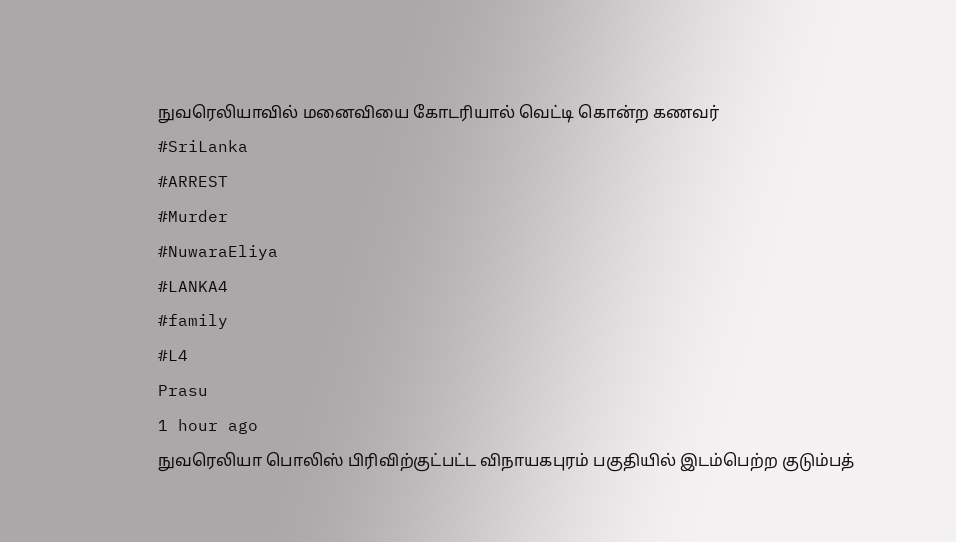நுவரெலியாவில் மனைவியை கோடரியால் வெட்டி கொன்ற கணவர்
#SriLanka
#ARREST
#Murder
#NuwaraEliya
#LANKA4
#family
#L4
Prasu
1 hour ago
நுவரெலியா பொலிஸ் பிரிவிற்குட்பட்ட விநாயகபுரம் பகுதியில் இடம்பெற்ற குடும்பத்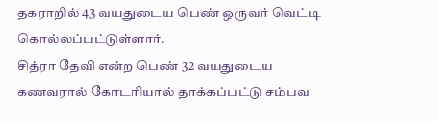தகராறில் 43 வயதுடைய பெண் ஒருவர் வெட்டி கொல்லப்பட்டுள்ளார்.
சித்ரா தேவி என்ற பெண் 32 வயதுடைய கணவரால் கோடரியால் தாக்கப்பட்டு சம்பவ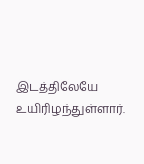இடத்திலேயே உயிரிழந்துள்ளார்.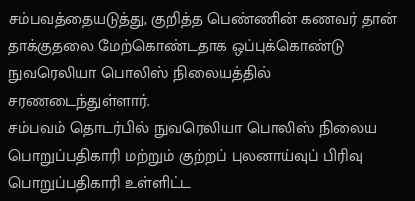சம்பவத்தையடுத்து, குறித்த பெண்ணின் கணவர் தான் தாக்குதலை மேற்கொண்டதாக ஒப்புக்கொண்டு நுவரெலியா பொலிஸ் நிலையத்தில் சரணடைந்துள்ளார்.
சம்பவம் தொடர்பில் நுவரெலியா பொலிஸ் நிலைய பொறுப்பதிகாரி மற்றும் குற்றப் புலனாய்வுப் பிரிவு பொறுப்பதிகாரி உள்ளிட்ட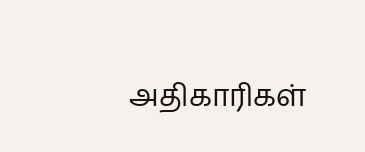அதிகாரிகள்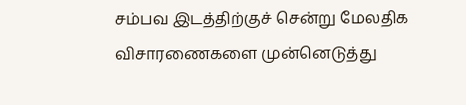சம்பவ இடத்திற்குச் சென்று மேலதிக விசாரணைகளை முன்னெடுத்து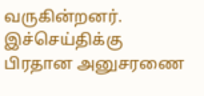வருகின்றனர்.
இச்செய்திக்கு பிரதான அனுசரணை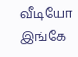வீடியோ இங்கே